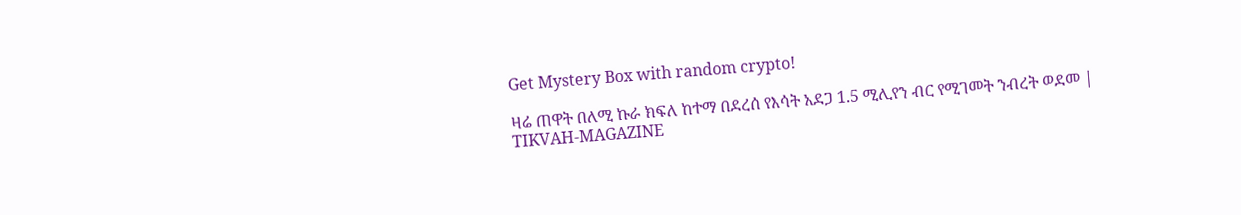Get Mystery Box with random crypto!

ዛሬ ጠዋት በለሚ ኩራ ክፍለ ከተማ በደረሰ የእሳት አደጋ 1.5 ሚሊየን ብር የሚገመት ንብረት ወደመ | TIKVAH-MAGAZINE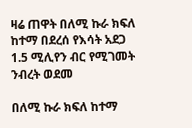ዛሬ ጠዋት በለሚ ኩራ ክፍለ ከተማ በደረሰ የእሳት አደጋ 1.5 ሚሊየን ብር የሚገመት ንብረት ወደመ

በለሚ ኩራ ክፍለ ከተማ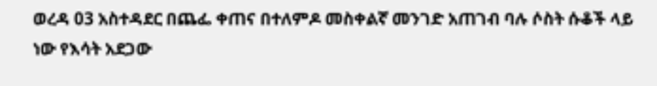ወረዳ 03 አስተዳደር በጨፌ ቀጠና በተለምዶ መስቀልኛ መንገድ አጠገብ ባሉ ሶስት ሱቆች ላይ ነው የእሳት አደጋው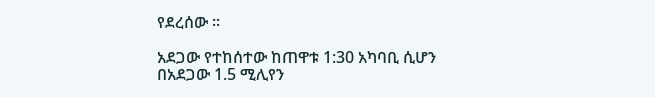የደረሰው ።

አደጋው የተከሰተው ከጠዋቱ 1:30 አካባቢ ሲሆን በአደጋው 1.5 ሚሊየን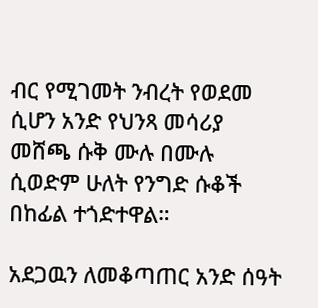ብር የሚገመት ንብረት የወደመ ሲሆን አንድ የህንጻ መሳሪያ መሸጫ ሱቅ ሙሉ በሙሉ ሲወድም ሁለት የንግድ ሱቆች በከፊል ተጎድተዋል።

አደጋዉን ለመቆጣጠር አንድ ሰዓት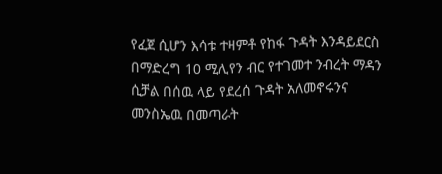የፈጀ ሲሆን እሳቱ ተዛምቶ የከፋ ጉዳት እንዳይደርስ በማድረግ 10 ሚሊየን ብር የተገመተ ንብረት ማዳን ሲቻል በሰዉ ላይ የደረሰ ጉዳት አለመኖሩንና መንስኤዉ በመጣራት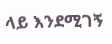ላይ እንደሚገኝ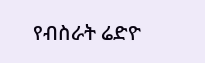የብስራት ሬድዮ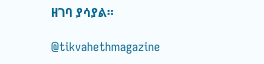ዘገባ ያሳያል።

@tikvahethmagazine